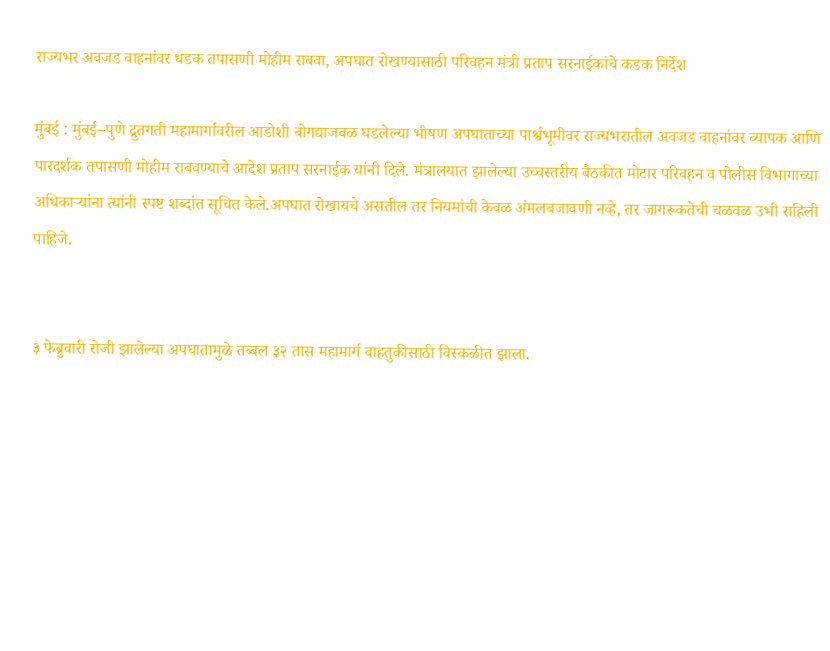राज्यभर अवजड वाहनांवर धडक तपासणी मोहीम राबवा, अपघात रोखण्यासाठी परिवहन मंत्री प्रताप सरनाईकांचे कडक निर्देश

मुंबई : मुंबई–पुणे द्रुतगती महामार्गावरील आडोशी बोगद्याजवळ घडलेल्या भीषण अपघाताच्या पार्श्वभूमीवर राज्यभरातील अवजड वाहनांवर व्यापक आणि पारदर्शक तपासणी मोहीम राबवण्याचे आदेश प्रताप सरनाईक यांनी दिले. मंत्रालयात झालेल्या उच्चस्तरीय बैठकीत मोटार परिवहन व पोलीस विभागाच्या अधिकाऱ्यांना त्यांनी स्पष्ट शब्दांत सूचित केले.अपघात रोखायचे असतील तर नियमांची केवळ अंमलबजावणी नव्हे, तर जागरूकतेची चळवळ उभी राहिली पाहिजे.


३ फेब्रुवारी रोजी झालेल्या अपघातामुळे तब्बल ३२ तास महामार्ग वाहतुकीसाठी विस्कळीत झाला.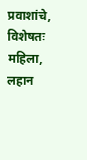प्रवाशांचे, विशेषतः महिला, लहान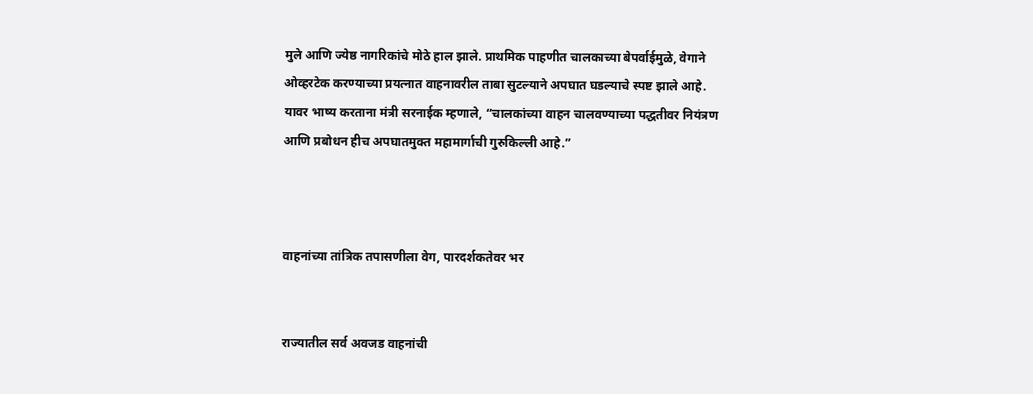मुले आणि ज्येष्ठ नागरिकांचे मोठे हाल झाले. प्राथमिक पाहणीत चालकाच्या बेपर्वाईमुळे, वेगाने ओव्हरटेक करण्याच्या प्रयत्नात वाहनावरील ताबा सुटल्याने अपघात घडल्याचे स्पष्ट झाले आहे. यावर भाष्य करताना मंत्री सरनाईक म्हणाले, “चालकांच्या वाहन चालवण्याच्या पद्धतीवर नियंत्रण आणि प्रबोधन हीच अपघातमुक्त महामार्गाची गुरुकिल्ली आहे.”



वाहनांच्या तांत्रिक तपासणीला वेग, पारदर्शकतेवर भर


राज्यातील सर्व अवजड वाहनांची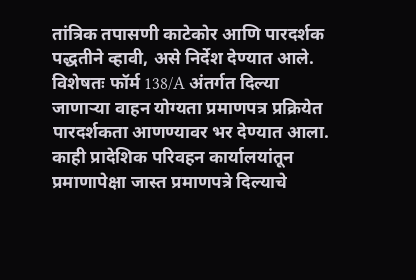तांत्रिक तपासणी काटेकोर आणि पारदर्शक पद्धतीने व्हावी, असे निर्देश देण्यात आले. विशेषतः फॉर्म 138/A अंतर्गत दिल्या जाणाऱ्या वाहन योग्यता प्रमाणपत्र प्रक्रियेत पारदर्शकता आणण्यावर भर देण्यात आला. काही प्रादेशिक परिवहन कार्यालयांतून प्रमाणापेक्षा जास्त प्रमाणपत्रे दिल्याचे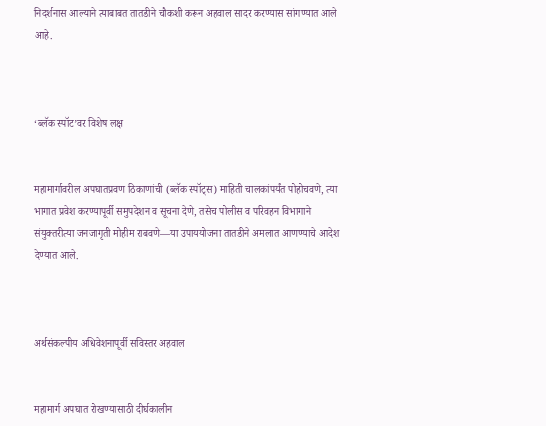निदर्शनास आल्याने त्याबाबत तातडीने चौकशी करून अहवाल सादर करण्यास सांगण्यात आले आहे.



‘ब्लॅक स्पॉट’वर विशेष लक्ष


महामार्गावरील अपघातप्रवण ठिकाणांची (ब्लॅक स्पॉट्स) माहिती चालकांपर्यंत पोहोचवणे, त्या भागात प्रवेश करण्यापूर्वी समुपदेशन व सूचना देणे, तसेच पोलीस व परिवहन विभागाने संयुक्तरीत्या जनजागृती मोहीम राबवणे—या उपाययोजना तातडीने अमलात आणण्याचे आदेश देण्यात आले.



अर्थसंकल्पीय अधिवेशनापूर्वी सविस्तर अहवाल


महामार्ग अपघात रोखण्यासाठी दीर्घकालीन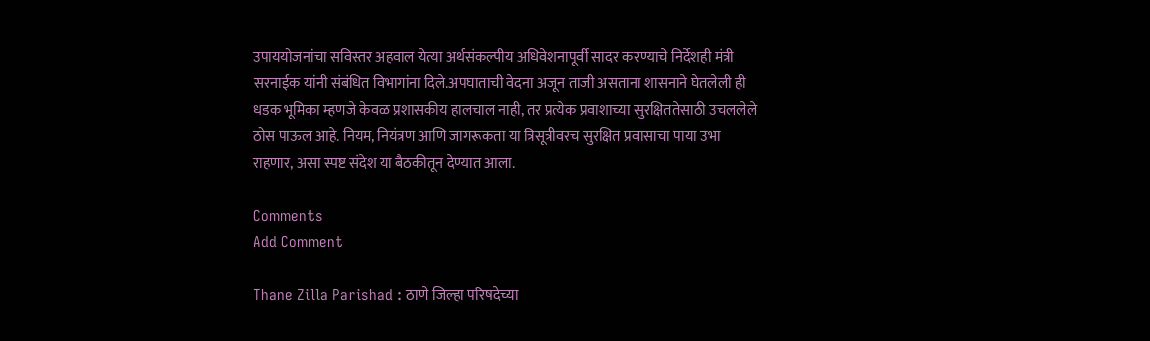उपाययोजनांचा सविस्तर अहवाल येत्या अर्थसंकल्पीय अधिवेशनापूर्वी सादर करण्याचे निर्देशही मंत्री सरनाईक यांनी संबंधित विभागांना दिले.अपघाताची वेदना अजून ताजी असताना शासनाने घेतलेली ही धडक भूमिका म्हणजे केवळ प्रशासकीय हालचाल नाही, तर प्रत्येक प्रवाशाच्या सुरक्षिततेसाठी उचललेले ठोस पाऊल आहे. नियम, नियंत्रण आणि जागरूकता या त्रिसूत्रीवरच सुरक्षित प्रवासाचा पाया उभा राहणार, असा स्पष्ट संदेश या बैठकीतून देण्यात आला.

Comments
Add Comment

Thane Zilla Parishad : ठाणे जिल्हा परिषदेच्या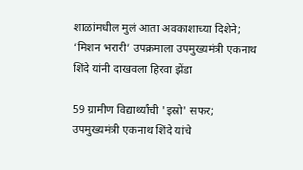शाळांमधील मुलं आता अवकाशाच्या दिशेने; ‘मिशन भरारी’ उपक्रमाला उपमुख्यमंत्री एकनाथ शिंदे यांनी दाखवला हिरवा झेंडा

59 ग्रामीण विद्यार्थ्यांची 'इस्रो' सफर; उपमुख्यमंत्री एकनाथ शिंदे यांचे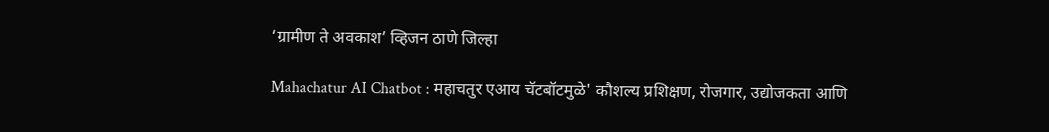‘ग्रामीण ते अवकाश’ व्हिजन ठाणे जिल्हा

Mahachatur AI Chatbot : महाचतुर एआय चॅटबॉटमुळे' कौशल्य प्रशिक्षण, रोजगार, उद्योजकता आणि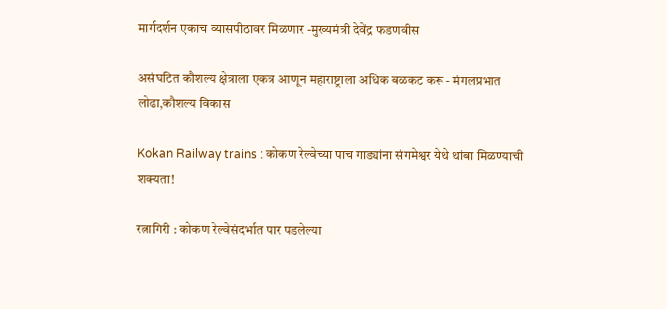मार्गदर्शन एकाच व्यासपीठावर मिळणार -मुख्यमंत्री देवेंद्र फडणवीस

असंघटित कौशल्य क्षेत्राला एकत्र आणून महाराष्ट्राला अधिक बळकट करू - मंगलप्रभात लोढा,कौशल्य विकास

Kokan Railway trains : कोकण रेल्वेच्या पाच गाड्यांना संगमेश्वर येथे थांबा मिळण्याची शक्यता!

रत्नागिरी : कोकण रेल्वेसंदर्भात पार पडलेल्या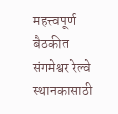महत्त्वपूर्ण बैठकीत संगमेश्वर रेल्वे स्थानकासाठी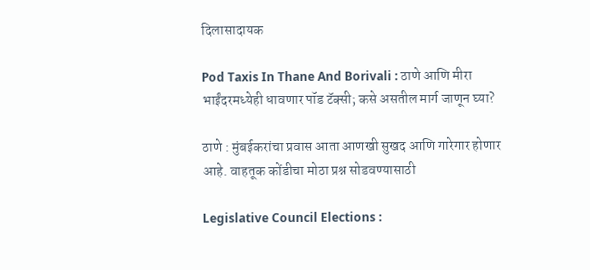दिलासादायक

Pod Taxis In Thane And Borivali : ठाणे आणि मीरा भाईंदरमध्येही धावणार पॉड टॅक्सी; कसे असतील मार्ग जाणून घ्या?

ठाणे : मुंबईकरांचा प्रवास आता आणखी सुखद आणि गारेगार होणार आहे. वाहतूक कोंडीचा मोठा प्रश्न सोडवण्यासाठी

Legislative Council Elections :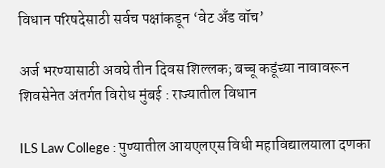विधान परिषदेसाठी सर्वच पक्षांकडून ‘वेट अँड वॉच’

अर्ज भरण्यासाठी अवघे तीन दिवस शिल्लक; बच्चू कडूंच्या नावावरून शिवसेनेत अंतर्गत विरोध मुंबई : राज्यातील विधान

ILS Law College : पुण्यातील आयएलएस विधी महाविद्यालयाला दणका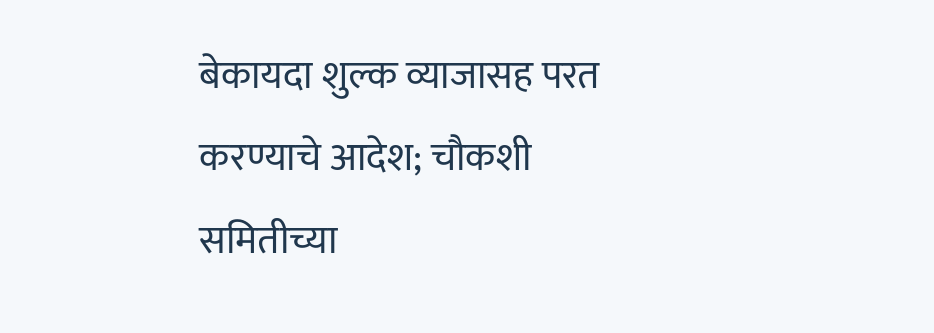बेकायदा शुल्क व्याजासह परत करण्याचे आदेश; चौकशी समितीच्या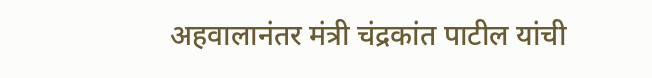अहवालानंतर मंत्री चंद्रकांत पाटील यांची